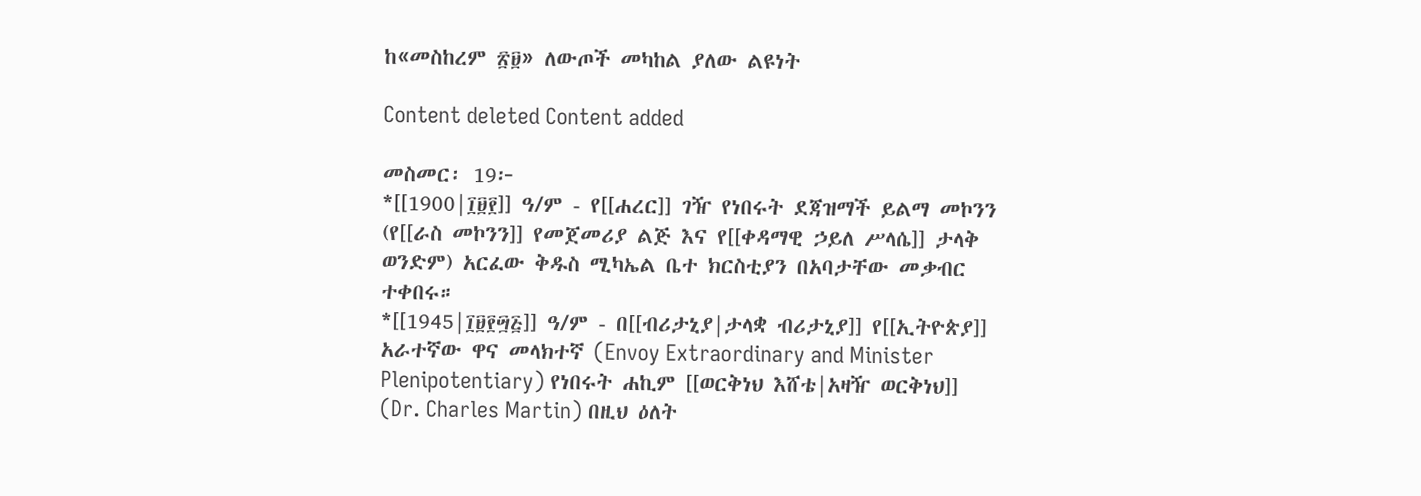ከ«መስከረም ፳፱» ለውጦች መካከል ያለው ልዩነት

Content deleted Content added

መስመር፡ 19፦
*[[1900|፲፱፻]] ዓ/ም - የ[[ሐረር]] ገዥ የነበሩት ደጃዝማች ይልማ መኮንን (የ[[ራስ መኮንን]] የመጀመሪያ ልጅ እና የ[[ቀዳማዊ ኃይለ ሥላሴ]] ታላቅ ወንድም) አርፈው ቅዱስ ሚካኤል ቤተ ክርስቲያን በአባታቸው መቃብር ተቀበሩ።
*[[1945|፲፱፻፵፭]] ዓ/ም - በ[[ብሪታኒያ|ታላቋ ብሪታኒያ]] የ[[ኢትዮጵያ]] አራተኛው ዋና መላክተኛ (Envoy Extraordinary and Minister Plenipotentiary) የነበሩት ሐኪም [[ወርቅነህ እሸቴ|አዛዥ ወርቅነህ]] (Dr. Charles Martin) በዚህ ዕለት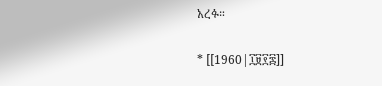አረፉ።

* [[1960|፲፱፻፷]]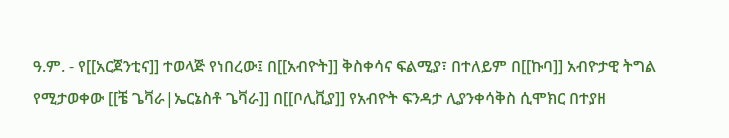ዓ.ም. - የ[[አርጀንቲና]] ተወላጅ የነበረው፤ በ[[አብዮት]] ቅስቀሳና ፍልሚያ፣ በተለይም በ[[ኩባ]] አብዮታዊ ትግል የሚታወቀው [[ቼ ጌቫራ|ኤርኔስቶ ጌቫራ]] በ[[ቦሊቪያ]] የአብዮት ፍንዳታ ሊያንቀሳቅስ ሲሞክር በተያዘ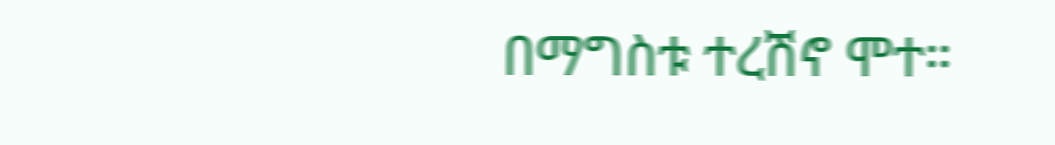በማግስቱ ተረሽኖ ሞተ።